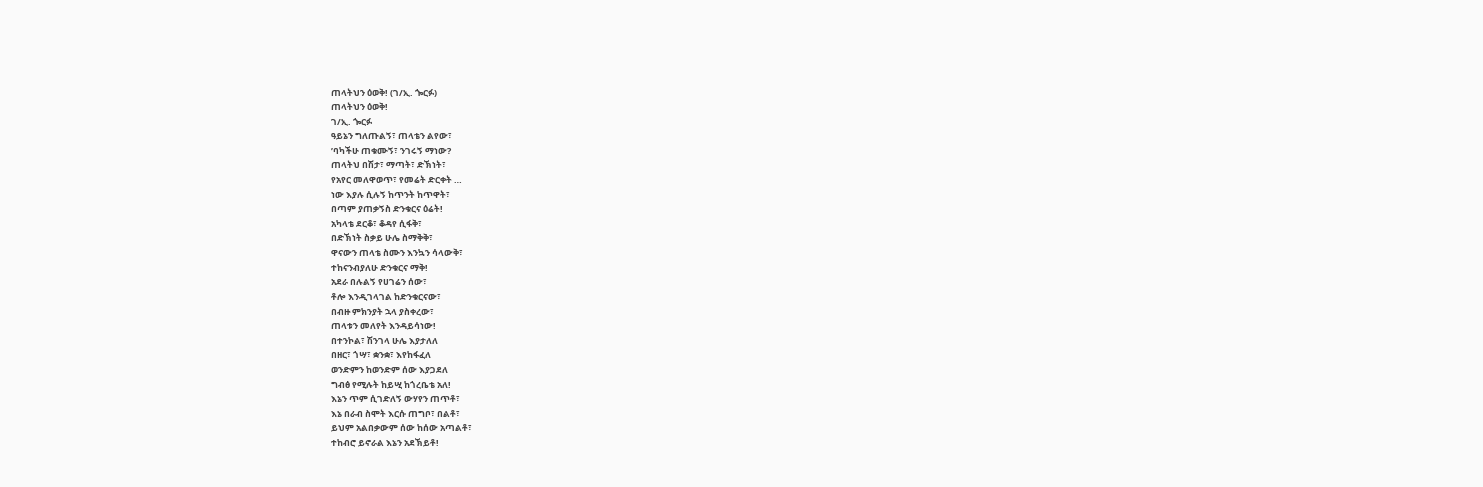ጠላትህን ዕወቅ! (ገ/ኢ. ጐርፉ)
ጠላትህን ዕወቅ!
ገ/ኢ. ጐርፉ
ዓይኔን ግለጡልኝ፣ ጠላቴን ልየው፣
’ባካችሁ ጠቁሙኝ፣ ንገሩኝ ማነው?
ጠላትህ በሽታ፣ ማጣት፣ ድኽነት፣
የአየር መለዋወጥ፣ የመሬት ድርቀት …
ነው እያሉ ሲሉኝ ከጥንት ከጥዋት፣
በጣም ያጠቃኝስ ድንቁርና ዕሬት!
አካላቴ ደርቆ፣ ቆዳየ ሲፋቅ፣
በድኽነት ስቃይ ሁሌ ስማቅቅ፣
ዋናውን ጠላቴ ስሙን እንኳን ሳላውቅ፣
ተከናንብያለሁ ድንቁርና ማቅ!
አደራ በሉልኝ የሀገሬን ሰው፣
ቶሎ እንዲገላገል ከድንቁርናው፣
በብዙ ምክንያት ኋላ ያስቀረው፣
ጠላቱን መለየት እንዳይሳነው!
በተንኮል፣ ሽንገላ ሁሌ እያታለለ
በዘር፣ ጎሣ፣ ቋንቋ፣ እየከፋፈለ
ወንድምን ከወንድም ሰው እያጋደለ
ግብፅ የሚሉት ከይሢ ከጎረቤቴ አለ!
እኔን ጥም ሲገድለኝ ውሃየን ጠጥቶ፣
እኔ በራብ ስሞት እርሱ ጠግቦ፣ በልቶ፣
ይህም አልበቃውም ሰው ከሰው አጣልቶ፣
ተከብሮ ይኖራል እኔን አደኽይቶ!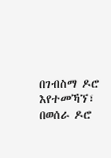በገብስማ ዶሮ እየተመኻኘ፣
በወሰራ ዶሮ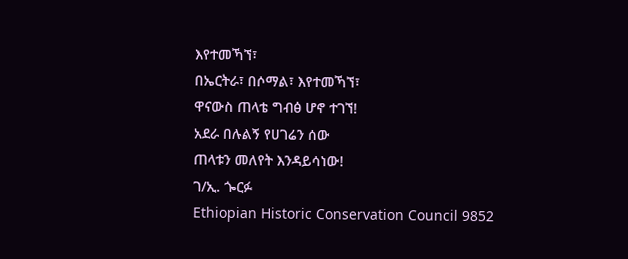እየተመኻኘ፣
በኤርትራ፣ በሶማል፣ እየተመኻኘ፣
ዋናውስ ጠላቴ ግብፅ ሆኖ ተገኘ!
አደራ በሉልኝ የሀገሬን ሰው
ጠላቱን መለየት እንዳይሳነው!
ገ/ኢ. ጐርፉ
Ethiopian Historic Conservation Council 9852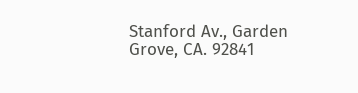Stanford Av., Garden Grove, CA. 92841